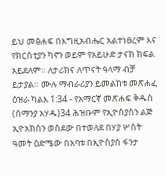ይህ መፅሐፍ በእግዚአብሔር አልተነፀረም እና የክርስቲያን ካኖን ወይም የአይሁድ ታናክ ክፍል አይደለም። ለታሪክና ለጥናት ዓላማ ብቻ ይታያል። ሙሉ ማብራሪያን ይመልከቱ መጽሐፈ ዕዝራ ካልእ 1:34 - የአማርኛ መጽሐፍ ቅዱስ (ሰማንያ አሃዱ)34 ሕዝቡም የኢዮስያስን ልጅ ኢዮአክስን ወስደው በተወለደ በሃያ ሦስት ዓመት ዕድሜው በአባቱ በኢዮስያስ ፋንታ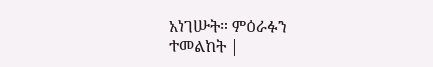አነገሡት። ምዕራፉን ተመልከት |